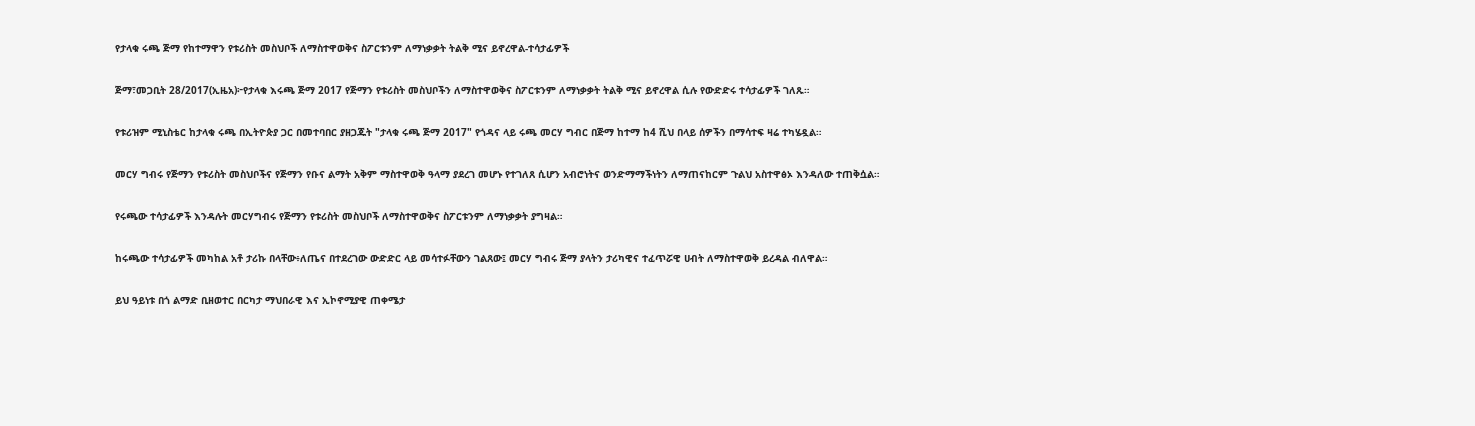የታላቁ ሩጫ ጅማ የከተማዋን የቱሪስት መስህቦች ለማስተዋወቅና ስፖርቱንም ለማነቃቃት ትልቅ ሚና ይኖረዋል-ተሳታፊዎች

ጅማ፣መጋቢት 28/2017(ኢዜአ)፦የታላቁ እሩጫ ጅማ 2017 የጅማን የቱሪስት መስህቦችን ለማስተዋወቅና ስፖርቱንም ለማነቃቃት ትልቅ ሚና ይኖረዋል ሲሉ የውድድሩ ተሳታፊዎች ገለጹ።

የቱሪዝም ሚኒስቴር ከታላቁ ሩጫ በኢትዮጵያ ጋር በመተባበር ያዘጋጁት "ታላቁ ሩጫ ጅማ 2017" የጎዳና ላይ ሩጫ መርሃ ግብር በጅማ ከተማ ከ4 ሺህ በላይ ሰዎችን በማሳተፍ ዛሬ ተካሄዷል።

መርሃ ግብሩ የጅማን የቱሪስት መስህቦችና የጅማን የቡና ልማት አቅም ማስተዋወቅ ዓላማ ያደረገ መሆኑ የተገለጸ ሲሆን አብሮነትና ወንድማማችነትን ለማጠናከርም ጉልህ አስተዋፅኦ እንዳለው ተጠቅሷል።

የሩጫው ተሳታፊዎች እንዳሉት መርሃግብሩ የጅማን የቱሪስት መስህቦች ለማስተዋወቅና ስፖርቱንም ለማነቃቃት ያግዛል።

ከሩጫው ተሳታፊዎች መካከል አቶ ታሪኩ በላቸው፥ለጤና በተደረገው ውድድር ላይ መሳተፉቸውን ገልጸው፤ መርሃ ግብሩ ጅማ ያላትን ታሪካዊና ተፈጥሯዊ ሀብት ለማስተዋወቅ ይረዳል ብለዋል።

ይህ ዓይነቱ በጎ ልማድ ቢዘወተር በርካታ ማህበራዊ እና ኢኮኖሚያዊ ጠቀሜታ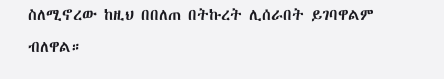ስለሚኖረው ከዚህ በበለጠ በትኩረት ሊሰራበት ይገባዋልም ብለዋል።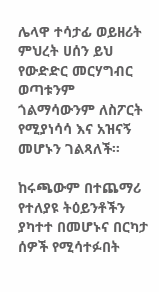ሌላዋ ተሳታፊ ወይዘሪት ምህረት ሀሰን ይህ የውድድር መርሃግብር ወጣቱንም ጎልማሳውንም ለስፖርት የሚያነሳሳ እና አዝናኝ መሆኑን ገልጻለች።

ከሩጫውም በተጨማሪ የተለያዩ ትዕይንቶችን ያካተተ በመሆኑና በርካታ ሰዎች የሚሳተፉበት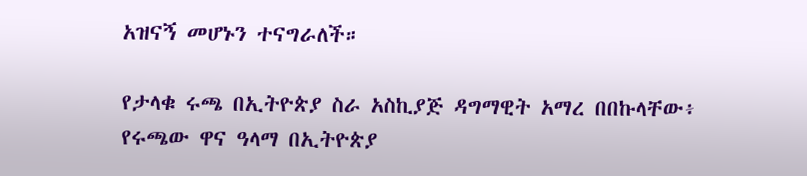አዝናኝ መሆኑን ተናግራለች።

የታላቁ ሩጫ በኢትዮጵያ ስራ አስኪያጅ ዳግማዊት አማረ በበኩላቸው፥ የሩጫው ዋና ዓላማ በኢትዮጵያ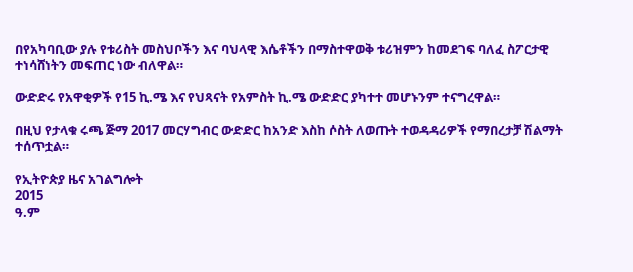በየአካባቢው ያሉ የቱሪስት መስህቦችን እና ባህላዊ እሴቶችን በማስተዋወቅ ቱሪዝምን ከመደገፍ ባለፈ ስፖርታዊ ተነሳሸነትን መፍጠር ነው ብለዋል።

ውድድሩ የአዋቂዎች የ15 ኪ.ሜ እና የህጻናት የአምስት ኪ.ሜ ውድድር ያካተተ መሆኑንም ተናግረዋል።

በዚህ የታላቁ ሩጫ ጅማ 2017 መርሃግብር ውድድር ከአንድ እስከ ሶስት ለወጡት ተወዳዳሪዎች የማበረታቻ ሽልማት ተሰጥቷል።

የኢትዮጵያ ዜና አገልግሎት
2015
ዓ.ም